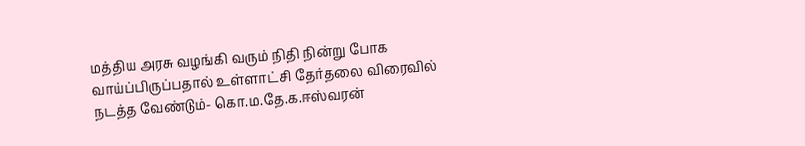மத்திய அரசு வழங்கி வரும் நிதி நின்று போக வாய்ப்பிருப்பதால் உள்ளாட்சி தேர்தலை விரைவில் நடத்த வேண்டும்- கொ.ம.தே.க.ஈஸ்வரன்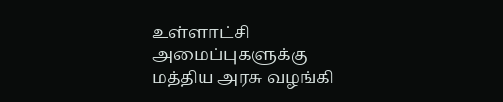உள்ளாட்சி அமைப்புகளுக்கு மத்திய அரசு வழங்கி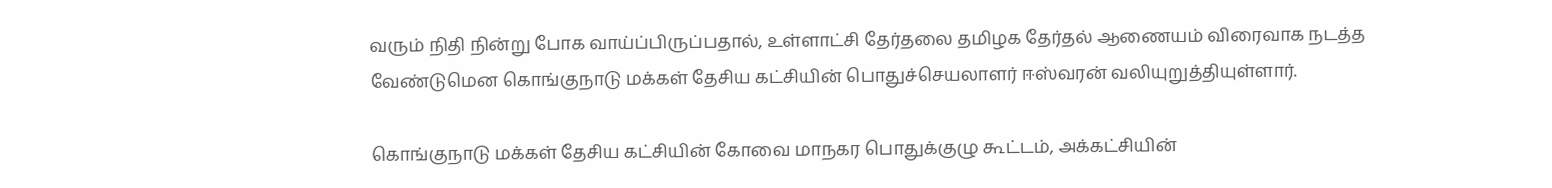வரும் நிதி நின்று போக வாய்ப்பிருப்பதால், உள்ளாட்சி தேர்தலை தமிழக தேர்தல் ஆணையம் விரைவாக நடத்த வேண்டுமென கொங்குநாடு மக்கள் தேசிய கட்சியின் பொதுச்செயலாளர் ஈஸ்வரன் வலியுறுத்தியுள்ளார்.

கொங்குநாடு மக்கள் தேசிய கட்சியின் கோவை மாநகர பொதுக்குழு கூட்டம், அக்கட்சியின்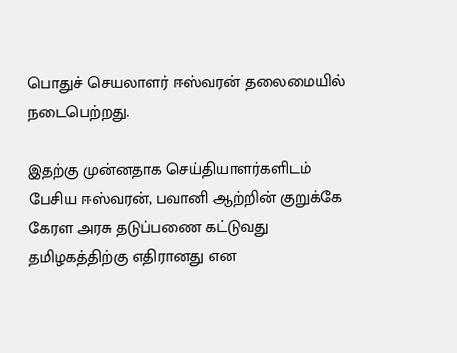பொதுச் செயலாளர் ஈஸ்வரன் தலைமையில் நடைபெற்றது.

இதற்கு முன்னதாக செய்தியாளர்களிடம் பேசிய ஈஸ்வரன், பவானி ஆற்றின் குறுக்கே கேரள அரசு தடுப்பணை கட்டுவது தமிழகத்திற்கு எதிரானது என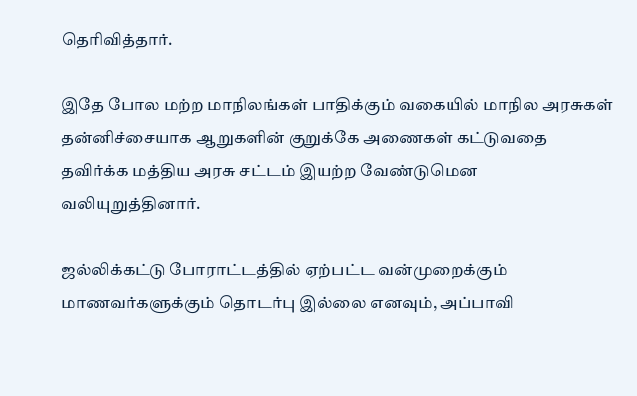தெரிவித்தார்.

இதே போல மற்ற மாநிலங்கள் பாதிக்கும் வகையில் மாநில அரசுகள் தன்னிச்சையாக ஆறுகளின் குறுக்கே அணைகள் கட்டுவதை தவிர்க்க மத்திய அரசு சட்டம் இயற்ற வேண்டுமென வலியுறுத்தினார்.

ஜல்லிக்கட்டு போராட்டத்தில் ஏற்பட்ட வன்முறைக்கும் மாணவர்களுக்கும் தொடர்பு இல்லை எனவும், அப்பாவி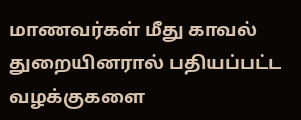மாணவர்கள் மீது காவல் துறையினரால் பதியப்பட்ட வழக்குகளை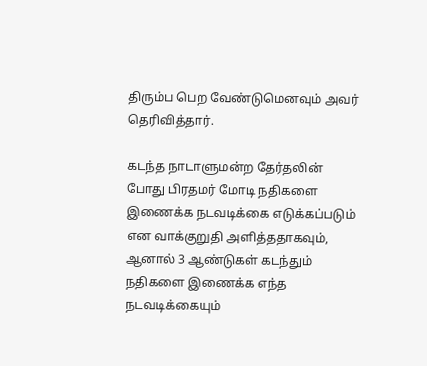திரும்ப பெற வேண்டுமெனவும் அவர் தெரிவித்தார்.

கடந்த நாடாளுமன்ற தேர்தலின் போது பிரதமர் மோடி நதிகளை இணைக்க நடவடிக்கை எடுக்கப்படும் என வாக்குறுதி அளித்ததாகவும், ஆனால் 3 ஆண்டுகள் கடந்தும் நதிகளை இணைக்க எந்த நடவடிக்கையும்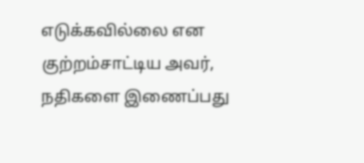எடுக்கவில்லை என குற்றம்சாட்டிய அவர், நதிகளை இணைப்பது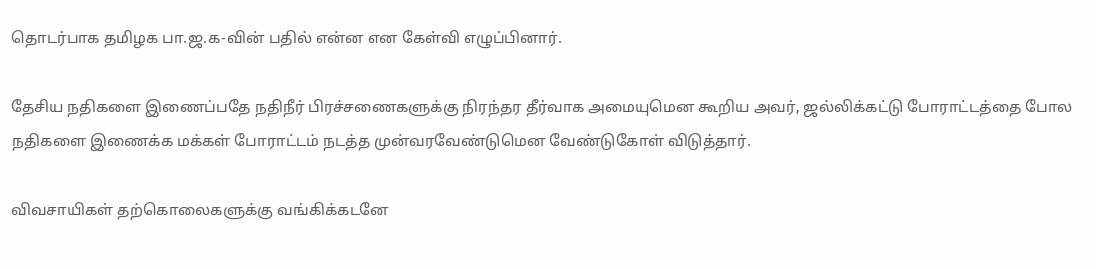தொடர்பாக தமிழக பா.ஜ.க-வின் பதில் என்ன என கேள்வி எழுப்பினார்.

தேசிய நதிகளை இணைப்பதே நதிநீர் பிரச்சணைகளுக்கு நிரந்தர தீர்வாக அமையுமென கூறிய அவர், ஜல்லிக்கட்டு போராட்டத்தை போல நதிகளை இணைக்க மக்கள் போராட்டம் நடத்த முன்வரவேண்டுமென வேண்டுகோள் விடுத்தார்.

விவசாயிகள் தற்கொலைகளுக்கு வங்கிக்கடனே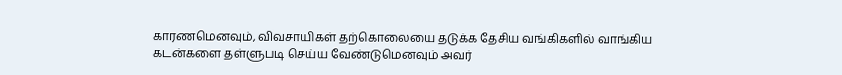காரணமெனவும், விவசாயிகள் தற்கொலையை தடுக்க தேசிய வங்கிகளில் வாங்கிய கடன்களை தள்ளுபடி செய்ய வேண்டுமெனவும் அவர்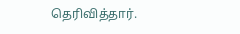தெரிவித்தார்.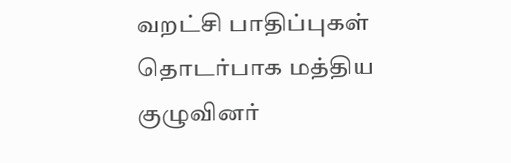வறட்சி பாதிப்புகள் தொடர்பாக மத்திய குழுவினர்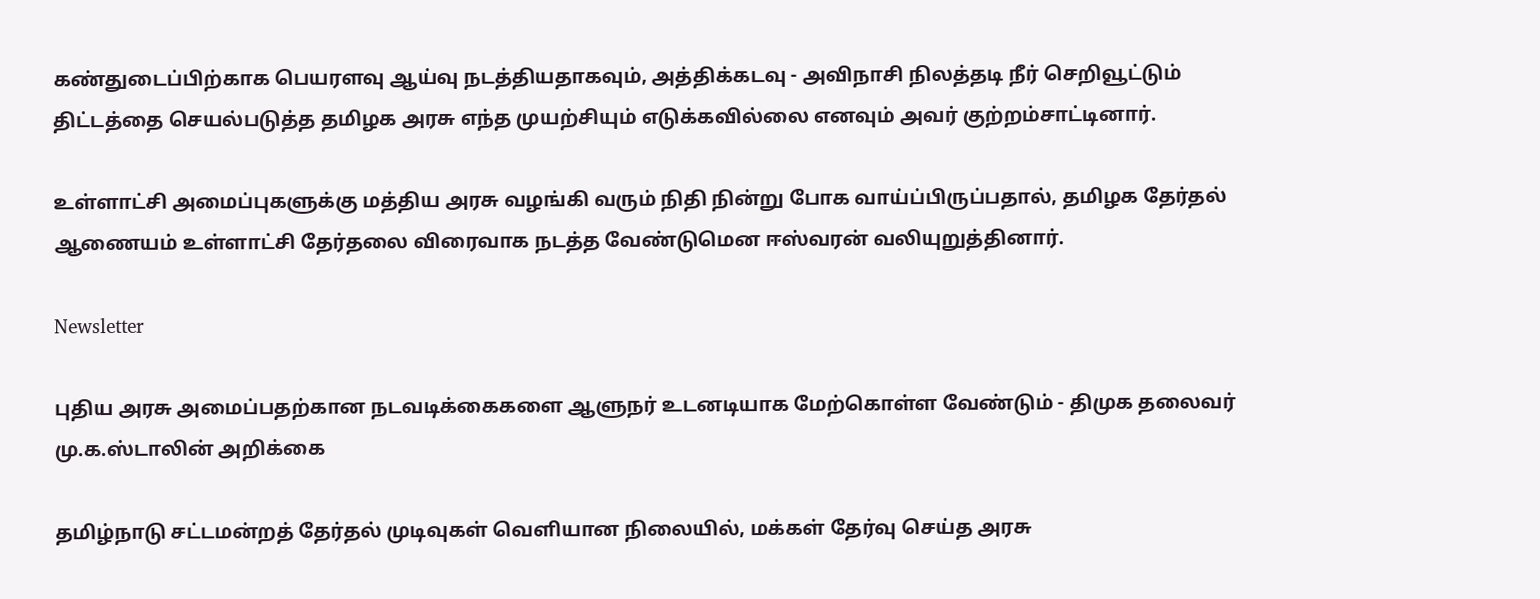கண்துடைப்பிற்காக பெயரளவு ஆய்வு நடத்தியதாகவும், அத்திக்கடவு - அவிநாசி நிலத்தடி நீர் செறிவூட்டும் திட்டத்தை செயல்படுத்த தமிழக அரசு எந்த முயற்சியும் எடுக்கவில்லை எனவும் அவர் குற்றம்சாட்டினார்.

உள்ளாட்சி அமைப்புகளுக்கு மத்திய அரசு வழங்கி வரும் நிதி நின்று போக வாய்ப்பிருப்பதால், தமிழக தேர்தல் ஆணையம் உள்ளாட்சி தேர்தலை விரைவாக நடத்த வேண்டுமென ஈஸ்வரன் வலியுறுத்தினார்.

Newsletter

புதிய அரசு அமைப்பதற்கான நடவடிக்கைகளை ஆளுநர் உடனடியாக மேற்கொள்ள வேண்டும் - திமுக தலைவர் மு.க.ஸ்டாலின் அறிக்கை

தமிழ்நாடு சட்டமன்றத் தேர்தல் முடிவுகள் வெளியான நிலையில், மக்கள் தேர்வு செய்த அரசு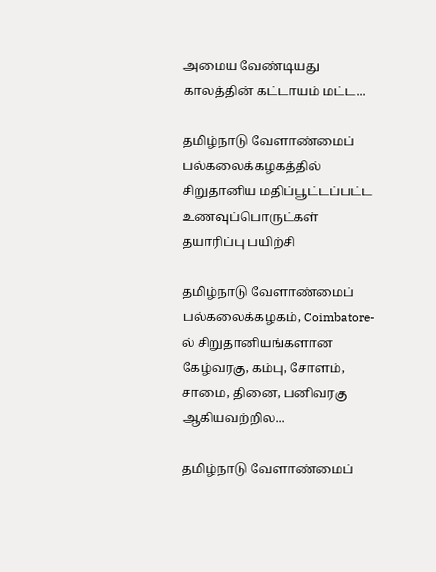அமைய வேண்டியது காலத்தின் கட்டாயம் மட்ட...

தமிழ்நாடு வேளாண்மைப் பல்கலைக்கழகத்தில் சிறுதானிய மதிப்பூட்டப்பட்ட உணவுப்பொருட்கள் தயாரிப்பு பயிற்சி

தமிழ்நாடு வேளாண்மைப் பல்கலைக்கழகம், Coimbatore-ல் சிறுதானியங்களான கேழ்வரகு, கம்பு, சோளம், சாமை, தினை, பனிவரகு ஆகியவற்றில...

தமிழ்நாடு வேளாண்மைப்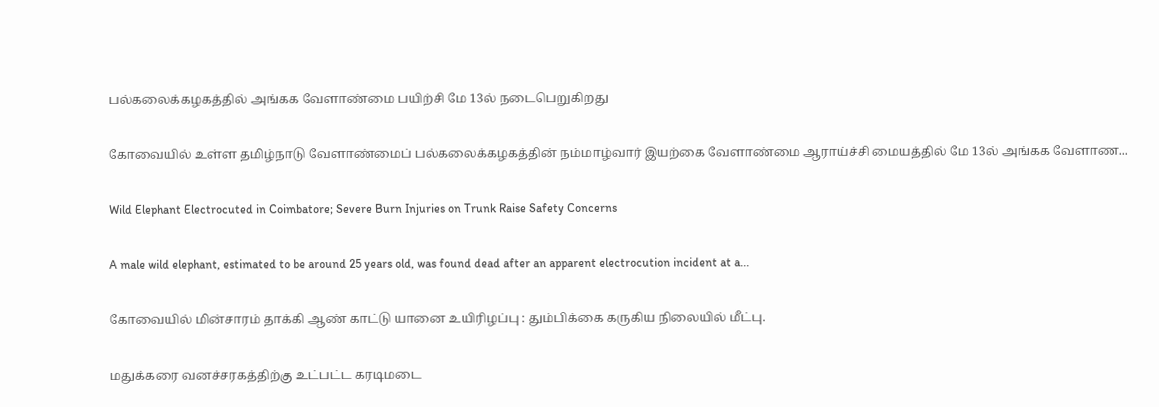பல்கலைக்கழகத்தில் அங்கக வேளாண்மை பயிற்சி மே 13ல் நடைபெறுகிறது

கோவையில் உள்ள தமிழ்நாடு வேளாண்மைப் பல்கலைக்கழகத்தின் நம்மாழ்வார் இயற்கை வேளாண்மை ஆராய்ச்சி மையத்தில் மே 13ல் அங்கக வேளாண...

Wild Elephant Electrocuted in Coimbatore; Severe Burn Injuries on Trunk Raise Safety Concerns

A male wild elephant, estimated to be around 25 years old, was found dead after an apparent electrocution incident at a...

கோவையில் மின்சாரம் தாக்கி ஆண் காட்டு யானை உயிரிழப்பு : தும்பிக்கை கருகிய நிலையில் மீட்பு.

மதுக்கரை வனச்சரகத்திற்கு உட்பட்ட கரடிமடை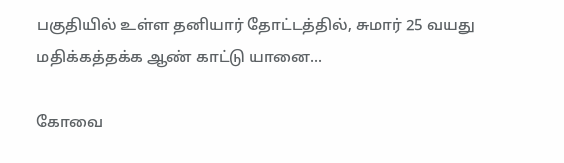பகுதியில் உள்ள தனியார் தோட்டத்தில், சுமார் 25 வயது மதிக்கத்தக்க ஆண் காட்டு யானை...

கோவை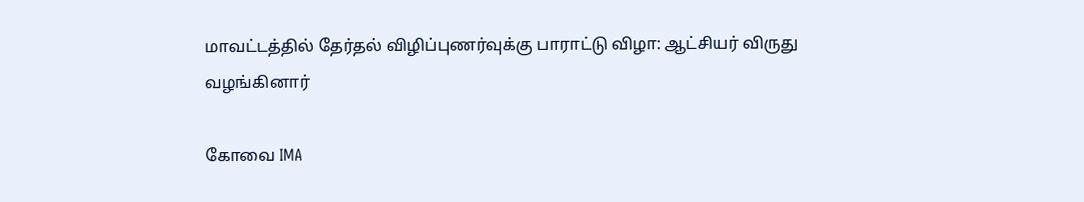மாவட்டத்தில் தேர்தல் விழிப்புணர்வுக்கு பாராட்டு விழா: ஆட்சியர் விருது வழங்கினார்

கோவை IMA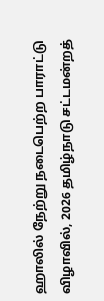ஹாலில் நேற்று நடைபெற்ற பாராட்டு விழாவில், 2026 தமிழ்நாடு சட்டமன்றத்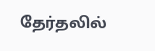தேர்தலில்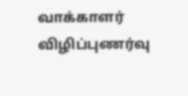வாக்காளர் விழிப்புணர்வு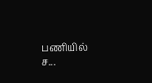பணியில் ச...